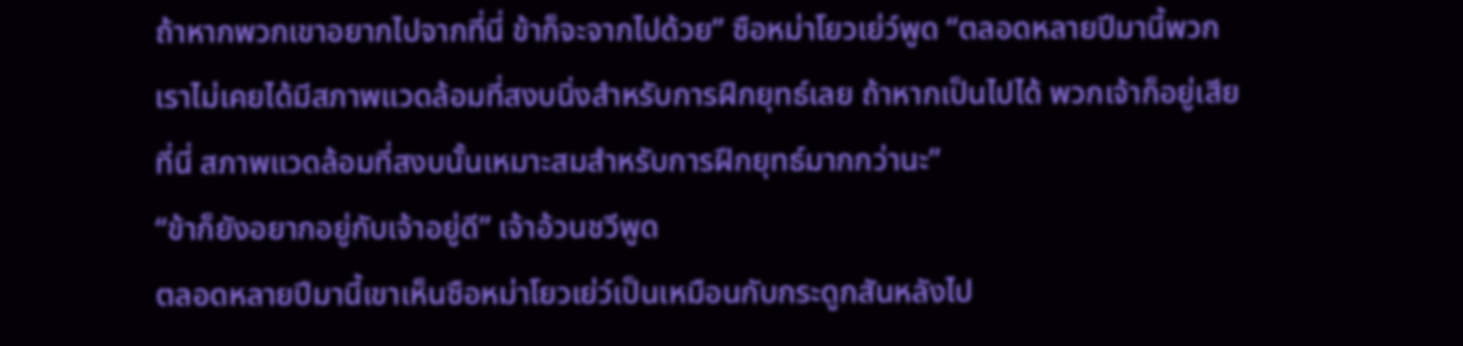ถ้าหากพวกเขาอยากไปจากที่นี่ ข้าก็จะจากไปด้วย” ซือหม่าโยวเย่ว์พูด “ตลอดหลายปีมานี้พวกเราไม่เคยได้มีสภาพแวดล้อมที่สงบนิ่งสำหรับการฝึกยุทธ์เลย ถ้าหากเป็นไปได้ พวกเจ้าก็อยู่เสียที่นี่ สภาพแวดล้อมที่สงบนั้นเหมาะสมสำหรับการฝึกยุทธ์มากกว่านะ”
“ข้าก็ยังอยากอยู่กับเจ้าอยู่ดี” เจ้าอ้วนชวีพูด
ตลอดหลายปีมานี้เขาเห็นซือหม่าโยวเย่ว์เป็นเหมือนกับกระดูกสันหลังไป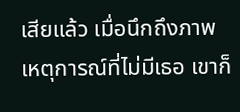เสียแล้ว เมื่อนึกถึงภาพเหตุการณ์ที่ไม่มีเธอ เขาก็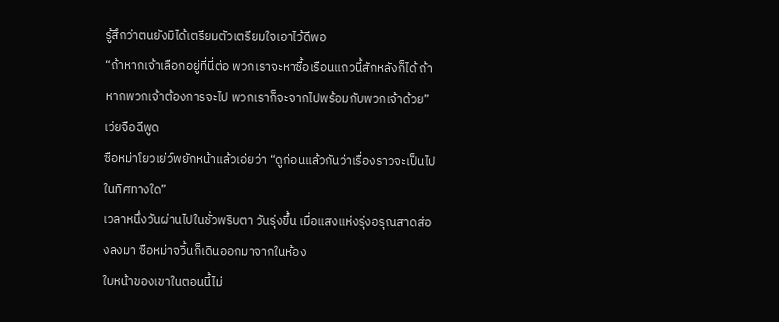รู้สึกว่าตนยังมิได้เตรียมตัวเตรียมใจเอาไว้ดีพอ
“ถ้าหากเจ้าเลือกอยู่ที่นี่ต่อ พวกเราจะหาซื้อเรือนแถวนี้สักหลังก็ได้ ถ้าหากพวกเจ้าต้องการจะไป พวกเราก็จะจากไปพร้อมกับพวกเจ้าด้วย” เว่ยจือฉีพูด
ซือหม่าโยวเย่ว์พยักหน้าแล้วเอ่ยว่า “ดูก่อนแล้วกันว่าเรื่องราวจะเป็นไปในทิศทางใด”
เวลาหนึ่งวันผ่านไปในชั่วพริบตา วันรุ่งขึ้น เมื่อแสงแห่งรุ่งอรุณสาดส่องลงมา ซือหม่าจวิ้นก็เดินออกมาจากในห้อง
ใบหน้าของเขาในตอนนี้ไม่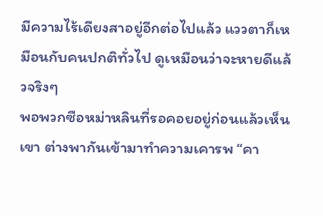มีความไร้เดียงสาอยู่อีกต่อไปแล้ว แววตาก็เหมือนกับคนปกติทั่วไป ดูเหมือนว่าจะหายดีแล้วจริงๆ
พอพวกซือหม่าหลินที่รอคอยอยู่ก่อนแล้วเห็นเขา ต่างพากันเข้ามาทำความเคารพ “คา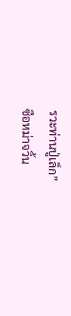รวะท่านปู่เล็ก”
ซือหม่าจวิ้น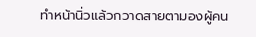ทำหน้านิ่วแล้วกวาดสายตามองผู้คน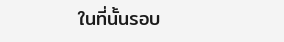ในที่นั้นรอบ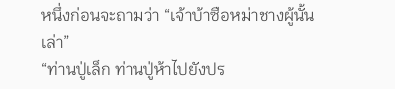หนึ่งก่อนจะถามว่า “เจ้าบ้าซือหม่าชางผู้นั้นเล่า”
“ท่านปู่เล็ก ท่านปู่ห้าไปยังปร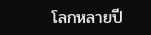โลกหลายปี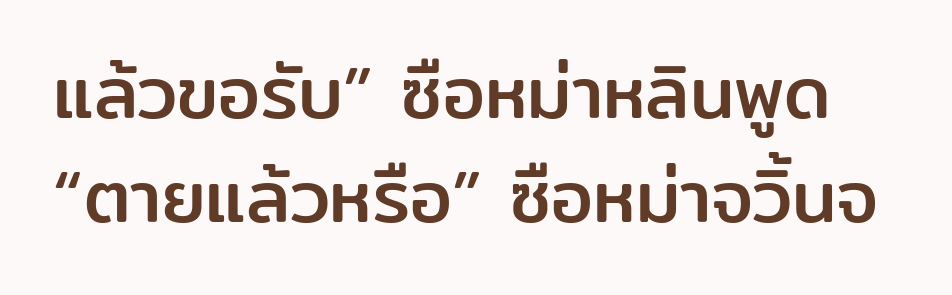แล้วขอรับ” ซือหม่าหลินพูด
“ตายแล้วหรือ” ซือหม่าจวิ้นจ